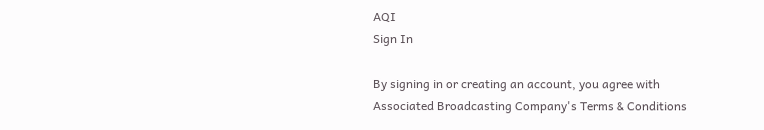AQI
Sign In

By signing in or creating an account, you agree with Associated Broadcasting Company's Terms & Conditions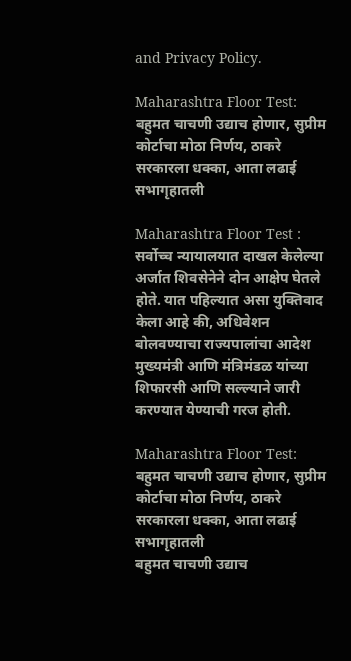and Privacy Policy.

Maharashtra Floor Test: बहुमत चाचणी उद्याच होणार, सुप्रीम कोर्टाचा मोठा निर्णय, ठाकरे सरकारला धक्का, आता लढाई सभागृहातली

Maharashtra Floor Test : सर्वोच्च न्यायालयात दाखल केलेल्या अर्जात शिवसेनेने दोन आक्षेप घेतले होते. यात पहिल्यात असा युक्तिवाद केला आहे की, अधिवेशन बोलवण्याचा राज्यपालांचा आदेश मुख्यमंत्री आणि मंत्रिमंडळ यांच्या शिफारसी आणि सल्ल्याने जारी करण्यात येण्याची गरज होती.

Maharashtra Floor Test: बहुमत चाचणी उद्याच होणार, सुप्रीम कोर्टाचा मोठा निर्णय, ठाकरे सरकारला धक्का, आता लढाई सभागृहातली
बहुमत चाचणी उद्याच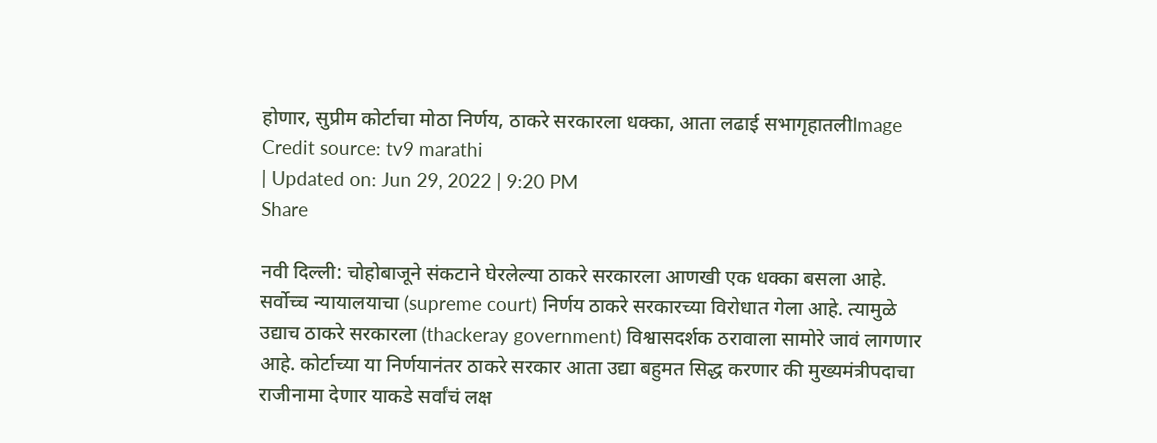होणार, सुप्रीम कोर्टाचा मोठा निर्णय, ठाकरे सरकारला धक्का, आता लढाई सभागृहातलीImage Credit source: tv9 marathi
| Updated on: Jun 29, 2022 | 9:20 PM
Share

नवी दिल्ली: चोहोबाजूने संकटाने घेरलेल्या ठाकरे सरकारला आणखी एक धक्का बसला आहे. सर्वोच्च न्यायालयाचा (supreme court) निर्णय ठाकरे सरकारच्या विरोधात गेला आहे. त्यामुळे उद्याच ठाकरे सरकारला (thackeray government) विश्वासदर्शक ठरावाला सामोरे जावं लागणार आहे. कोर्टाच्या या निर्णयानंतर ठाकरे सरकार आता उद्या बहुमत सिद्ध करणार की मुख्यमंत्रीपदाचा राजीनामा देणार याकडे सर्वांचं लक्ष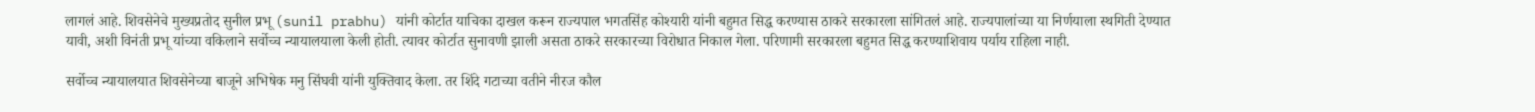लागलं आहे. शिवसेनेचे मुख्यप्रतोद सुनील प्रभू (sunil prabhu) यांनी कोर्टात याचिका दाखल करून राज्यपाल भगतसिंह कोश्यारी यांनी बहुमत सिद्ध करण्यास ठाकरे सरकारला सांगितलं आहे. राज्यपालांच्या या निर्णयाला स्थगिती देण्यात यावी, अशी विनंती प्रभू यांच्या वकिलाने सर्वोच्च न्यायालयाला केली होती. त्यावर कोर्टात सुनावणी झाली असता ठाकरे सरकारच्या विरोधात निकाल गेला. परिणामी सरकारला बहुमत सिद्ध करण्याशिवाय पर्याय राहिला नाही.

सर्वोच्च न्यायालयात शिवसेनेच्या बाजूने अभिषेक मनु सिंघवी यांनी युक्तिवाद केला. तर शिंदे गटाच्या वतीने नीरज कौल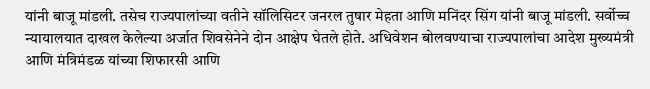यांनी बाजू मांडली. तसेच राज्यपालांच्या वतीने सॉलिसिटर जनरल तुषार मेहता आणि मनिंदर सिंग यांनी बाजू मांडली. सर्वोच्च न्यायालयात दाखल केलेल्या अर्जात शिवसेनेने दोन आक्षेप घेतले होते. अधिवेशन बोलवण्याचा राज्यपालांचा आदेश मुख्यमंत्री आणि मंत्रिमंडळ यांच्या शिफारसी आणि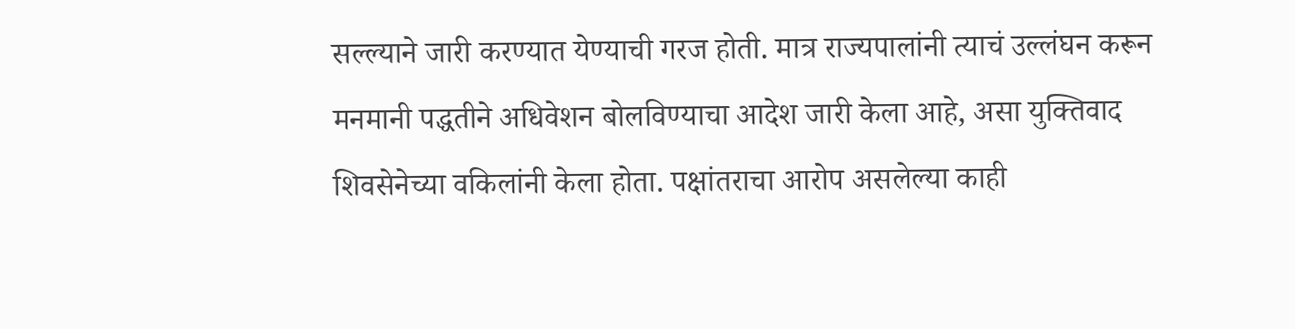सल्ल्याने जारी करण्यात येण्याची गरज होती. मात्र राज्यपालांनी त्याचं उल्लंघन करून मनमानी पद्धतीने अधिवेशन बोलविण्याचा आदेश जारी केला आहे, असा युक्तिवाद शिवसेनेच्या वकिलांनी केला होता. पक्षांतराचा आरोप असलेल्या काही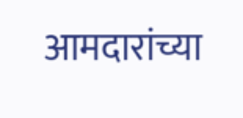आमदारांच्या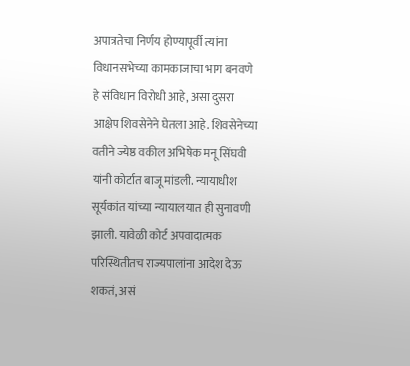अपात्रतेचा निर्णय होण्यापूर्वी त्यांना विधानसभेच्या कामकाजाचा भाग बनवणे हे संविधान विरोधी आहे, असा दुसरा आक्षेप शिवसेनेने घेतला आहे. शिवसेनेच्या वतीने ज्येष्ठ वकील अभिषेक मनू सिंघवी यांनी कोर्टात बाजू मांडली. न्यायाधीश सूर्यकांत यांच्या न्यायालयात ही सुनावणी झाली. यावेळी कोर्ट अपवादात्मक परिस्थितीतच राज्यपालांना आदेश देऊ शकतं, असं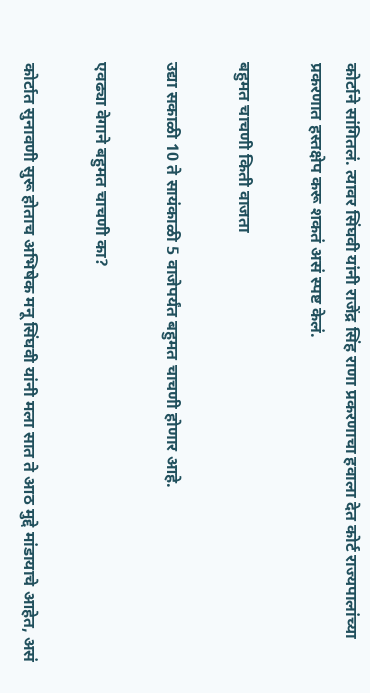कोर्टाने सांगितलं. त्यावर सिंघवी यांनी राजेंद्र सिंह राणा प्रकरणाचा हवाला देत कोर्ट राज्यपालांच्या प्रकरणात हस्तक्षेप करू शकतं असं स्पष्ट केलं.

बहुमत चाचणी किती वाजता

उद्या सकाळी 10 ते सायंकाळी 5 वाजेपर्यंत बहुमत चाचणी होणार आहे.

एवढ्या वेगाने बहुमत चाचणी का?

कोर्टात सुनावणी सुरू होताच अभिषेक मनू सिंघवी यांनी मला सात ते आठ मुद्दे मांडायाचे आहेत, असं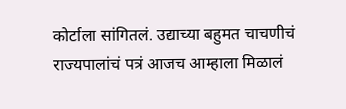कोर्टाला सांगितलं. उद्याच्या बहुमत चाचणीचं राज्यपालांचं पत्रं आजच आम्हाला मिळालं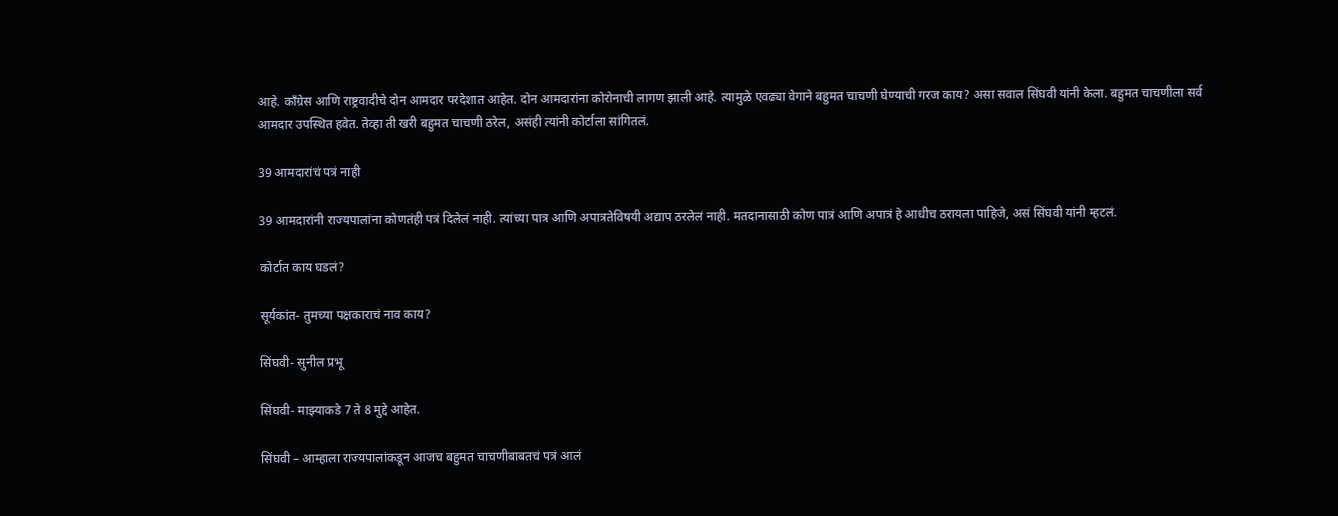आहे. काँग्रेस आणि राष्ट्रवादीचे दोन आमदार परदेशात आहेत. दोन आमदारांना कोरोनाची लागण झाली आहे. त्यामुळे एवढ्या वेगाने बहुमत चाचणी घेण्याची गरज काय? असा सवाल सिंघवी यांनी केला. बहुमत चाचणीला सर्व आमदार उपस्थित हवेत. तेव्हा ती खरी बहुमत चाचणी ठरेल, असंही त्यांनी कोर्टाला सांगितलं.

39 आमदारांचं पत्रं नाही

39 आमदारांनी राज्यपालांना कोणतंही पत्रं दिलेलं नाही. त्यांच्या पात्र आणि अपात्रतेविषयी अद्याप ठरलेलं नाही. मतदानासाठी कोण पात्रं आणि अपात्रं हे आधीच ठरायला पाहिजे, असं सिंघवी यांनी म्हटलं.

कोर्टात काय घडलं?

सूर्यकांत- तुमच्या पक्षकाराचं नाव काय?

सिंघवी- सुनील प्रभू

सिंघवी- माझ्याकडे 7 ते 8 मुद्दे आहेत.

सिंघवी – आम्हाला राज्यपालांकडून आजच बहुमत चाचणीबाबतचं पत्रं आलं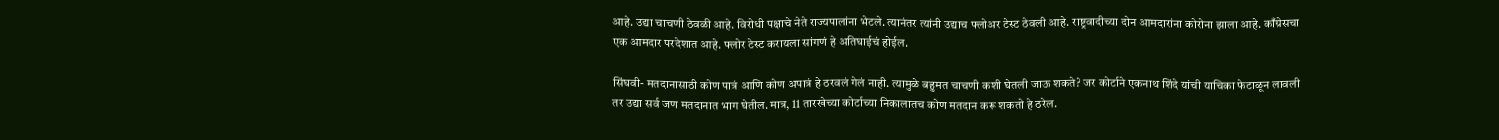आहे. उद्या चाचणी ठेवळी आहे. विरोधी पक्षाचे नेते राज्यपालांना भेटले. त्यानंतर त्यांनी उद्याच फ्लोअर टेस्ट ठेवली आहे. राष्ट्रवादीच्या दोन आमदारांना कोरोना झाला आहे. काँग्रेसचा एक आमदार परदेशात आहे. फ्लोर टेस्ट करायला सांगणं हे अतिघाईचं होईल.

सिंघवी- मतदानासाठी कोण पात्रं आणि कोण अपात्रं हे ठरवलं गेलं नाही. त्यामुळे बहुमत चाचणी कशी घेतली जाऊ शकते? जर कोर्टाने एकनाथ शिंदे यांची याचिका फेटाळून लावली तर उद्या सर्व जण मतदानात भाग घेतील. मात्र, 11 तारखेच्या कोर्टाच्या निकालातच कोण मतदान करू शकतो हे ठरेल.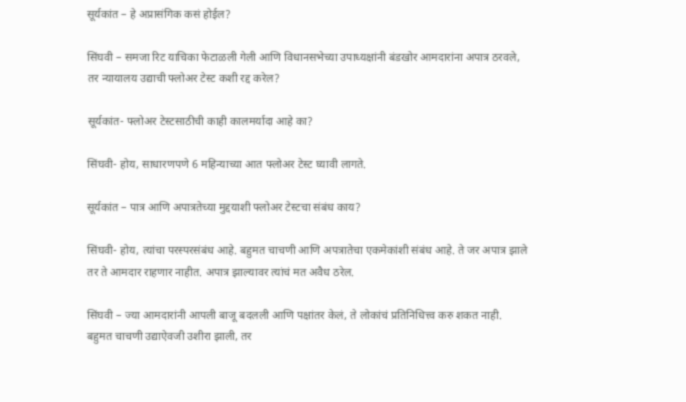सूर्यकांत – हे अप्रासंगिक कसं होईल?

सिंघवी – समजा रिट याचिका फेटाळली गेली आणि विधानसभेच्या उपाध्यक्षांनी बंडखोर आमदारांना अपात्र ठरवले, तर न्यायालय उद्याची फ्लोअर टेस्ट कशी रद्द करेल?

सूर्यकांत- फ्लोअर टेस्टसाठीची काही कालमर्यादा आहे का?

सिंघवी- होय, साधारणपणे 6 महिन्याच्या आत फ्लोअर टेस्ट घ्यावी लागते.

सूर्यकांत – पात्र आणि अपात्रतेच्या मुद्दयाशी फ्लोअर टेस्टचा संबंध काय?

सिंघवी- होय, त्यांचा परस्परसंबंध आहे. बहुमत चाचणी आणि अपत्रातेचा एकमेकांशी संबंध आहे. ते जर अपात्र झाले तर ते आमदार राहणार नाहीत. अपात्र झाल्यावर त्यांचं मत अवैध ठरेल.

सिंघवी – ज्या आमदारांनी आपली बाजू बदलली आणि पक्षांतर केलं, ते लोकांचं प्रतिनिधित्त्व करु शकत नाही. बहुमत चाचणी उद्याऐवजी उशीरा झाली, तर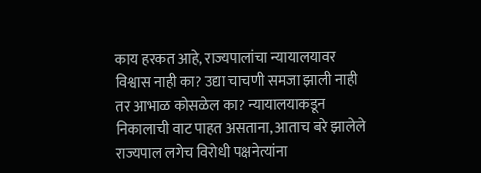काय हरकत आहे, राज्यपालांचा न्यायालयावर विश्वास नाही का? उद्या चाचणी समजा झाली नाही तर आभाळ कोसळेल का? न्यायालयाकडून निकालाची वाट पाहत असताना, आताच बरे झालेले राज्यपाल लगेच विरोधी पक्षनेत्यांना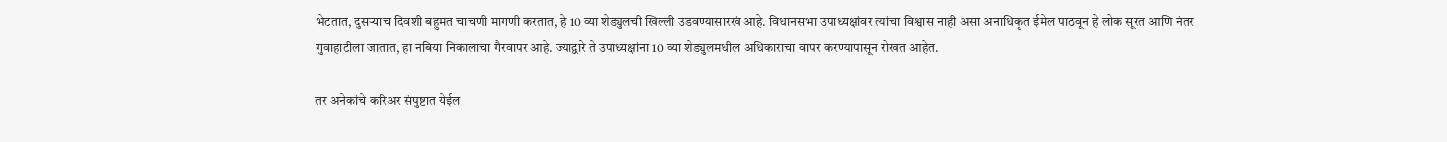भेटतात, दुसऱ्याच दिवशी बहुमत चाचणी मागणी करतात, हे 10 व्या शेड्युलची खिल्ली उडवण्यासारखं आहे. विधानसभा उपाध्यक्षांवर त्यांचा विश्वास नाही असा अनाधिकृत ईमेल पाठवून हे लोक सूरत आणि नंतर गुवाहाटीला जातात, हा नबिया निकालाचा गैरवापर आहे. ज्याद्वारे ते उपाध्यक्षांना 10 व्या शेड्युलमधील अधिकाराचा वापर करण्यापासून रोखत आहेत.

तर अनेकांचे करिअर संपुष्टात येईल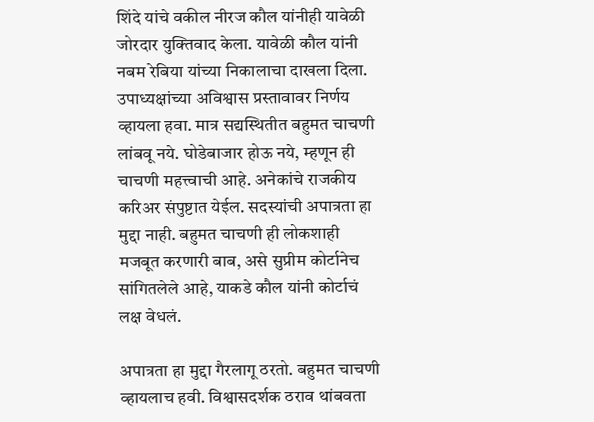शिंदे यांचे वकील नीरज कौल यांनीही यावेळी जोरदार युक्तिवाद केला. यावेळी कौल यांनी नबम रेबिया यांच्या निकालाचा दाखला दिला. उपाध्यक्षांच्या अविश्वास प्रस्तावावर निर्णय व्हायला हवा. मात्र सद्यस्थितीत बहुमत चाचणी लांबवू नये. घोडेबाजार होऊ नये, म्हणून ही चाचणी महत्त्वाची आहे. अनेकांचे राजकीय करिअर संपुष्टात येईल. सदस्यांची अपात्रता हा मुद्दा नाही. बहुमत चाचणी ही लोकशाही मजबूत करणारी बाब, असे सुप्रीम कोर्टानेच सांगितलेले आहे, याकडे कौल यांनी कोर्टाचं लक्ष वेधलं.

अपात्रता हा मुद्दा गैरलागू ठरतो. बहुमत चाचणी व्हायलाच हवी. विश्वासदर्शक ठराव थांबवता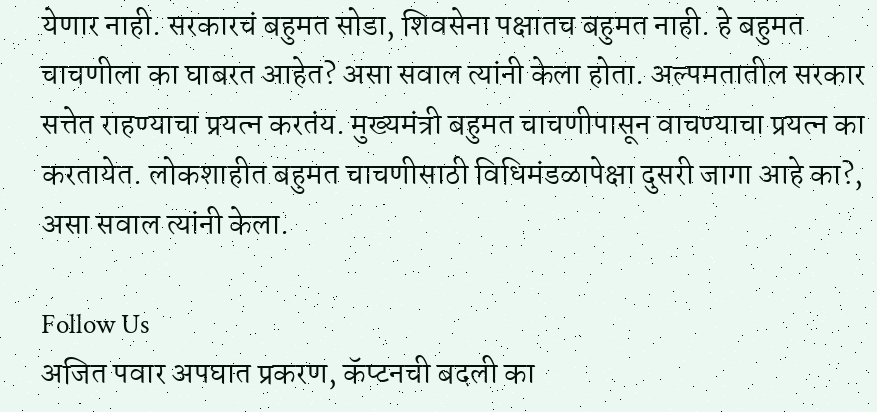येणार नाही. सरकारचं बहुमत सोडा, शिवसेना पक्षातच बहुमत नाही. हे बहुमत चाचणीला का घाबरत आहेत? असा सवाल त्यांनी केला होता. अल्पमतातील सरकार सत्तेत राहण्याचा प्रयत्न करतंय. मुख्यमंत्री बहुमत चाचणीपासून वाचण्याचा प्रयत्न का करतायेत. लोकशाहीत बहुमत चाचणीसाठी विधिमंडळापेक्षा दुसरी जागा आहे का?, असा सवाल त्यांनी केला.

Follow Us
अजित पवार अपघात प्रकरण, कॅप्टनची बदली का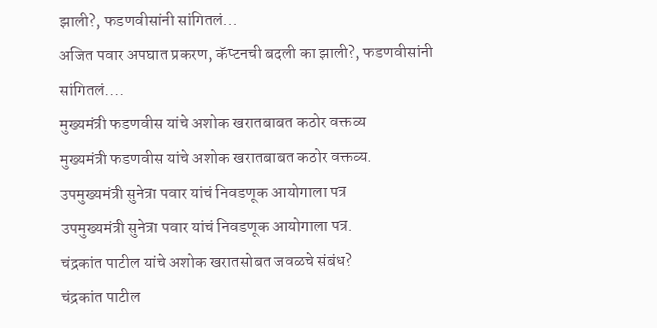झाली?, फडणवीसांनी सांगितलं...
अजित पवार अपघात प्रकरण, कॅप्टनची बदली का झाली?, फडणवीसांनी सांगितलं....
मुख्यमंत्री फडणवीस यांचे अशोक खरातबाबत कठोर वक्तव्य
मुख्यमंत्री फडणवीस यांचे अशोक खरातबाबत कठोर वक्तव्य.
उपमुख्यमंत्री सुनेत्रा पवार यांचं निवडणूक आयोगाला पत्र
उपमुख्यमंत्री सुनेत्रा पवार यांचं निवडणूक आयोगाला पत्र.
चंद्रकांत पाटील यांचे अशोक खरातसोबत जवळचे संबंध?
चंद्रकांत पाटील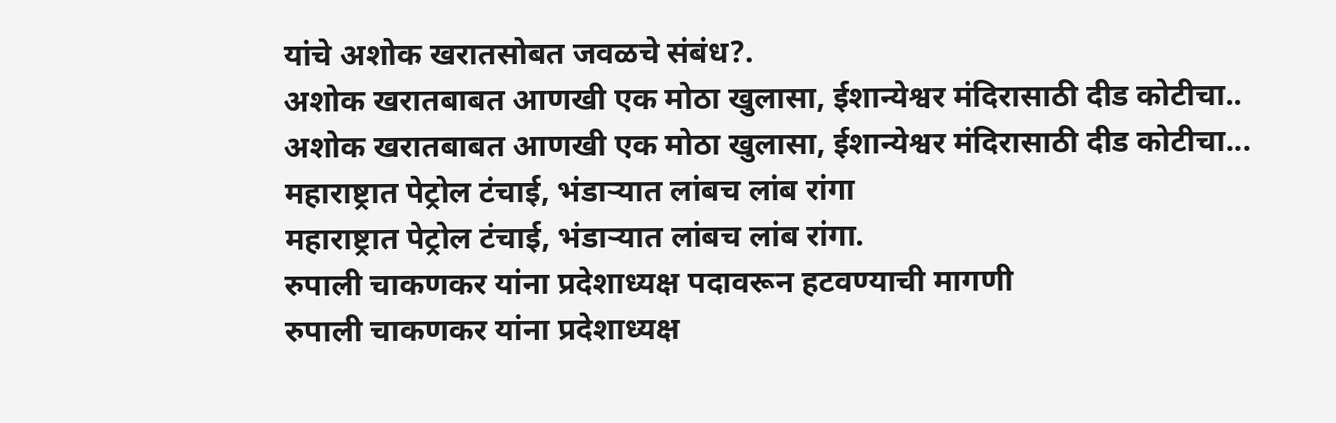यांचे अशोक खरातसोबत जवळचे संबंध?.
अशोक खरातबाबत आणखी एक मोठा खुलासा, ईशान्येश्वर मंदिरासाठी दीड कोटीचा..
अशोक खरातबाबत आणखी एक मोठा खुलासा, ईशान्येश्वर मंदिरासाठी दीड कोटीचा...
महाराष्ट्रात पेट्रोल टंचाई, भंडाऱ्यात लांबच लांब रांगा
महाराष्ट्रात पेट्रोल टंचाई, भंडाऱ्यात लांबच लांब रांगा.
रुपाली चाकणकर यांना प्रदेशाध्यक्ष पदावरून हटवण्याची मागणी
रुपाली चाकणकर यांना प्रदेशाध्यक्ष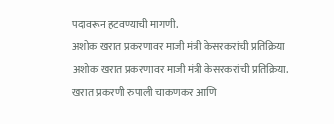पदावरून हटवण्याची मागणी.
अशोक खरात प्रकरणावर माजी मंत्री केसरकरांची प्रतिक्रिया
अशोक खरात प्रकरणावर माजी मंत्री केसरकरांची प्रतिक्रिया.
खरात प्रकरणी रुपाली चाकणकर आणि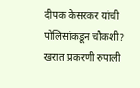दीपक केसरकर यांची पोलिसांकडून चौकशी?
खरात प्रकरणी रुपाली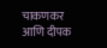चाकणकर आणि दीपक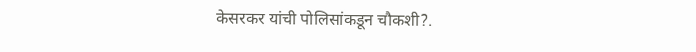केसरकर यांची पोलिसांकडून चौकशी?.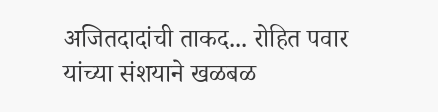अजितदादांची ताकद... रोहित पवार यांच्या संशयाने खळबळ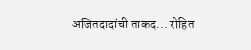अजितदादांची ताकद... रोहित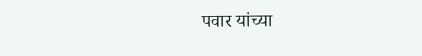पवार यांच्या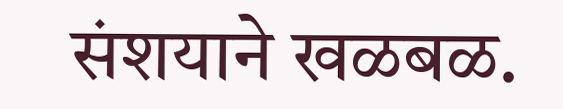संशयाने खळबळ.